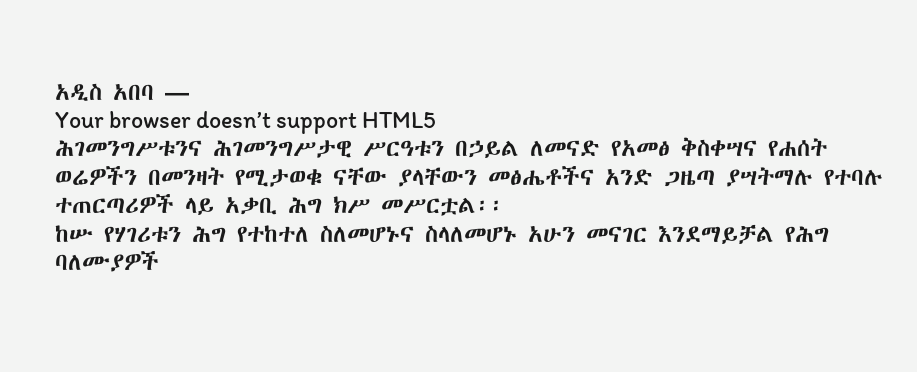አዲስ አበባ —
Your browser doesn’t support HTML5
ሕገመንግሥቱንና ሕገመንግሥታዊ ሥርዓቱን በኃይል ለመናድ የአመፅ ቅስቀሣና የሐሰት ወሬዎችን በመንዛት የሚታወቁ ናቸው ያላቸውን መፅሔቶችና አንድ ጋዜጣ ያሣትማሉ የተባሉ ተጠርጣሪዎች ላይ አቃቢ ሕግ ክሥ መሥርቷል፡፡
ከሡ የሃገሪቱን ሕግ የተከተለ ስለመሆኑና ስላለመሆኑ አሁን መናገር እንደማይቻል የሕግ ባለሙያዎች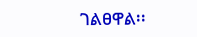ገልፀዋል፡፡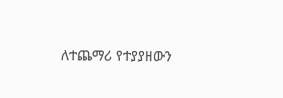ለተጨማሪ የተያያዘውን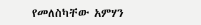የመለስካቸው አምሃን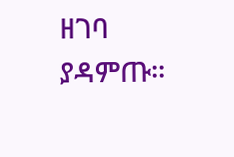ዘገባ ያዳምጡ፡፡